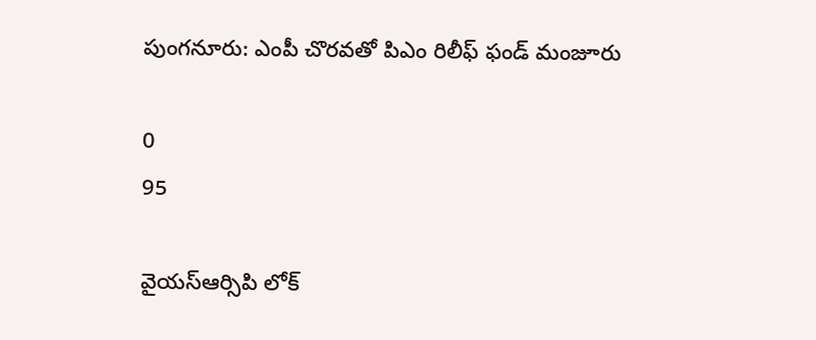పుంగనూరు: ఎంపీ చొరవతో పిఎం రిలీఫ్ ఫండ్ మంజూరు

0
95

వైయస్ఆర్సిపి లోక్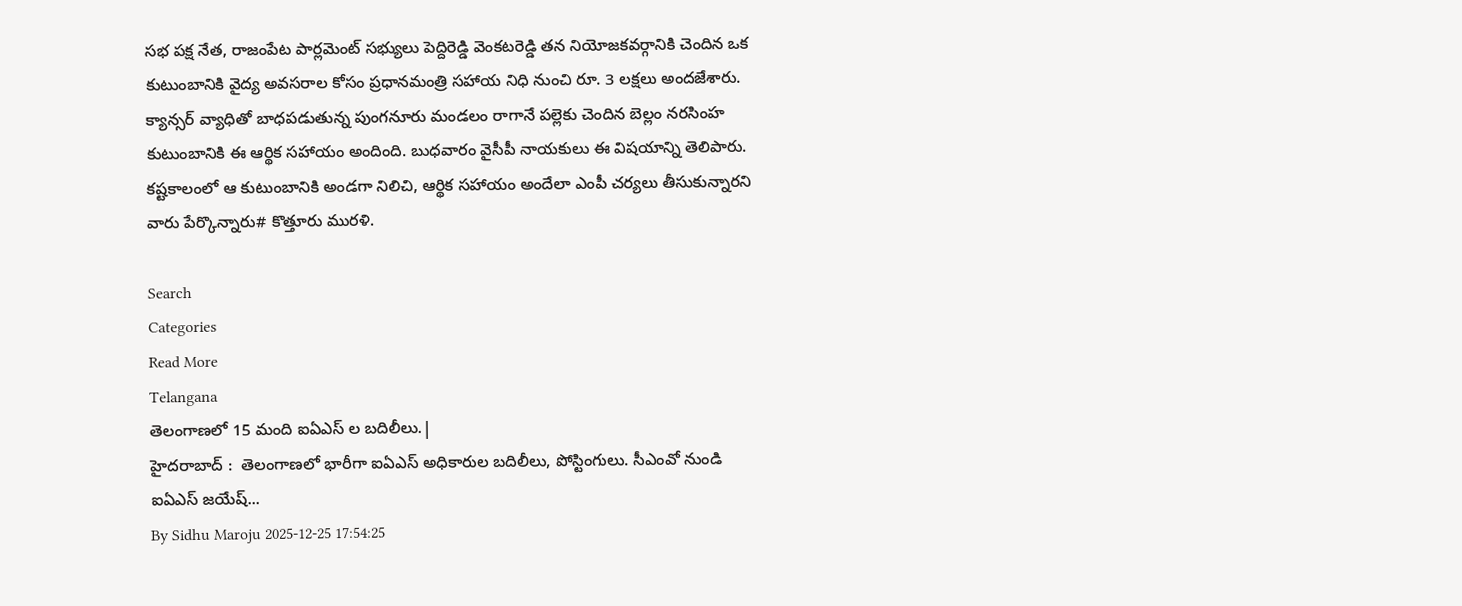సభ పక్ష నేత, రాజంపేట పార్లమెంట్ సభ్యులు పెద్దిరెడ్డి వెంకటరెడ్డి తన నియోజకవర్గానికి చెందిన ఒక కుటుంబానికి వైద్య అవసరాల కోసం ప్రధానమంత్రి సహాయ నిధి నుంచి రూ. 3 లక్షలు అందజేశారు. క్యాన్సర్ వ్యాధితో బాధపడుతున్న పుంగనూరు మండలం రాగానే పల్లెకు చెందిన బెల్లం నరసింహ కుటుంబానికి ఈ ఆర్థిక సహాయం అందింది. బుధవారం వైసీపీ నాయకులు ఈ విషయాన్ని తెలిపారు. కష్టకాలంలో ఆ కుటుంబానికి అండగా నిలిచి, ఆర్థిక సహాయం అందేలా ఎంపీ చర్యలు తీసుకున్నారని వారు పేర్కొన్నారు# కొత్తూరు మురళి.

Search
Categories
Read More
Telangana
తెలంగాణలో 15 మంది ఐఏఎస్ ల బదిలీలు.|
హైదరాబాద్ :  తెలంగాణలో భారీగా ఐఏఎస్ అధికారుల బదిలీలు, పోస్టింగులు. సీఎంవో నుండి ఐఏఎస్ జయేష్...
By Sidhu Maroju 2025-12-25 17:54:25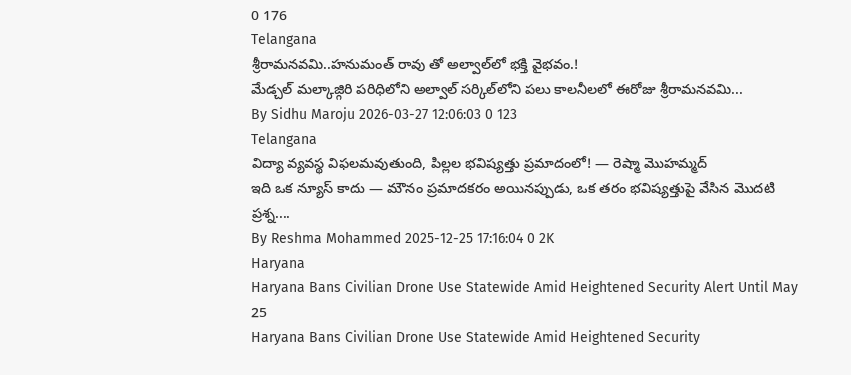0 176
Telangana
శ్రీరామనవమి..హనుమంత్ రావు తో అల్వాల్‌లో భక్తి వైభవం.!
మేడ్చల్ మల్కాజ్గిరి పరిధిలోని అల్వాల్ సర్కిల్‌లోని పలు కాలనీలలో ఈరోజు శ్రీరామనవమి...
By Sidhu Maroju 2026-03-27 12:06:03 0 123
Telangana
విద్యా వ్యవస్థ విఫలమవుతుంది, పిల్లల భవిష్యత్తు ప్రమాదంలో! — రెష్మా మొహమ్మద్
ఇది ఒక న్యూస్ కాదు — మౌనం ప్రమాదకరం అయినప్పుడు, ఒక తరం భవిష్యత్తుపై వేసిన మొదటి ప్రశ్న....
By Reshma Mohammed 2025-12-25 17:16:04 0 2K
Haryana
Haryana Bans Civilian Drone Use Statewide Amid Heightened Security Alert Until May 25
Haryana Bans Civilian Drone Use Statewide Amid Heightened Security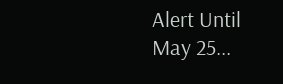Alert Until May 25...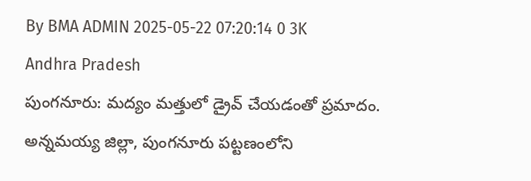By BMA ADMIN 2025-05-22 07:20:14 0 3K
Andhra Pradesh
పుంగనూరు: మద్యం మత్తులో డ్రైవ్ చేయడంతో ప్రమాదం.
అన్నమయ్య జిల్లా, పుంగనూరు పట్టణంలోని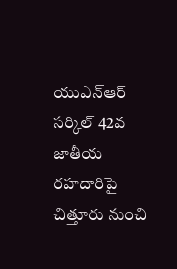యుఎన్ఆర్ సర్కిల్ 42వ జాతీయ రహదారిపై చిత్తూరు నుంచి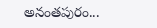అనంతపురం...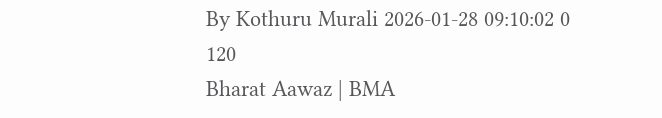By Kothuru Murali 2026-01-28 09:10:02 0 120
Bharat Aawaz | BMA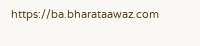https://ba.bharataawaz.com